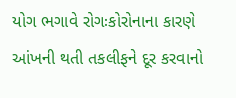યોગ ભગાવે રોગઃકોરોનાના કારણે આંખની થતી તકલીફને દૂર કરવાનો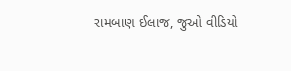રામબાણ ઈલાજ, જુઓ વીડિયો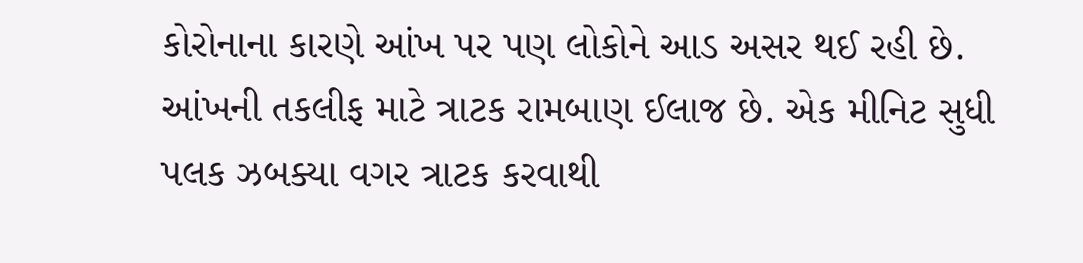કોરોનાના કારણે આંખ પર પણ લોકોને આડ અસર થઈ રહી છે. આંખની તકલીફ માટે ત્રાટક રામબાણ ઈલાજ છે. એક મીનિટ સુધી પલક ઝબક્યા વગર ત્રાટક કરવાથી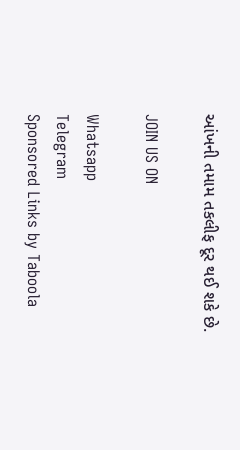આંખની તમામ તકલીફ દૂર થઈ શકે છે.

JOIN US ON

Whatsapp
Telegram
Sponsored Links by Taboola